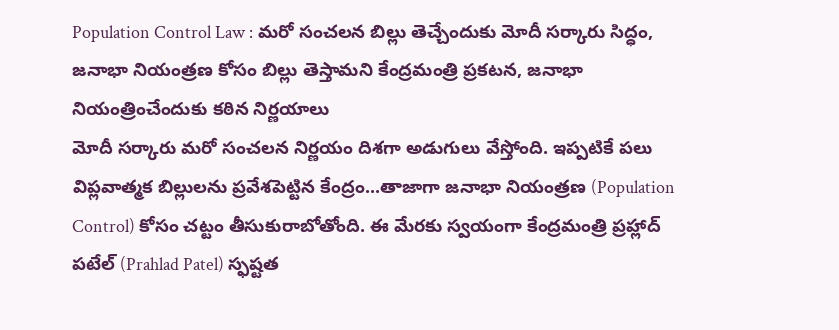Population Control Law : మరో సంచలన బిల్లు తెచ్చేందుకు మోదీ సర్కారు సిద్ధం, జనాభా నియంత్రణ కోసం బిల్లు తెస్తామని కేంద్రమంత్రి ప్రకటన, జనాభా నియంత్రించేందుకు కఠిన నిర్ణయాలు
మోదీ సర్కారు మరో సంచలన నిర్ణయం దిశగా అడుగులు వేస్తోంది. ఇప్పటికే పలు విప్లవాత్మక బిల్లులను ప్రవేశపెట్టిన కేంద్రం...తాజాగా జనాభా నియంత్రణ (Population Control) కోసం చట్టం తీసుకురాబోతోంది. ఈ మేరకు స్వయంగా కేంద్రమంత్రి ప్రహ్లాద్ పటేల్ (Prahlad Patel) స్ఫష్టత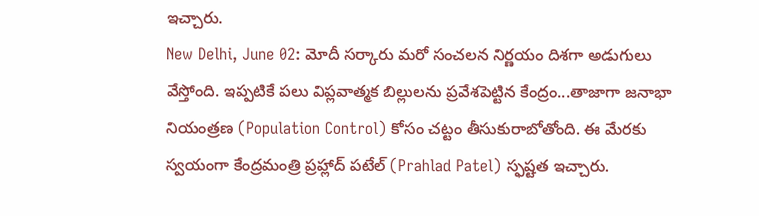ఇచ్చారు.
New Delhi, June 02: మోదీ సర్కారు మరో సంచలన నిర్ణయం దిశగా అడుగులు వేస్తోంది. ఇప్పటికే పలు విప్లవాత్మక బిల్లులను ప్రవేశపెట్టిన కేంద్రం...తాజాగా జనాభా నియంత్రణ (Population Control) కోసం చట్టం తీసుకురాబోతోంది. ఈ మేరకు స్వయంగా కేంద్రమంత్రి ప్రహ్లాద్ పటేల్ (Prahlad Patel) స్ఫష్టత ఇచ్చారు.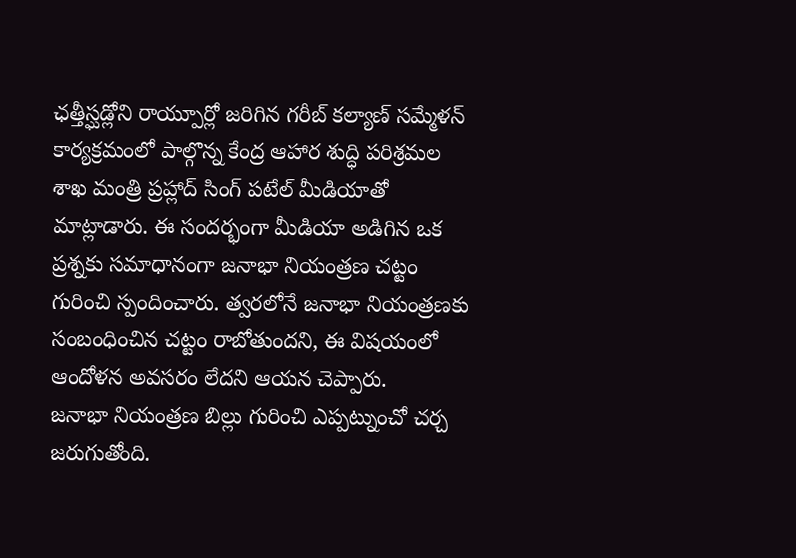ఛత్తీస్ఘడ్లోని రాయ్పూర్లో జరిగిన గరీబ్ కల్యాణ్ సమ్మేళన్ కార్యక్రమంలో పాల్గొన్న కేంద్ర ఆహార శుద్ధి పరిశ్రమల శాఖ మంత్రి ప్రహ్లాద్ సింగ్ పటేల్ మీడియాతో మాట్లాడారు. ఈ సందర్భంగా మీడియా అడిగిన ఒక ప్రశ్నకు సమాధానంగా జనాభా నియంత్రణ చట్టం గురించి స్పందించారు. త్వరలోనే జనాభా నియంత్రణకు సంబంధించిన చట్టం రాబోతుందని, ఈ విషయంలో ఆందోళన అవసరం లేదని ఆయన చెప్పారు.
జనాభా నియంత్రణ బిల్లు గురించి ఎప్పట్నుంచో చర్చ జరుగుతోంది.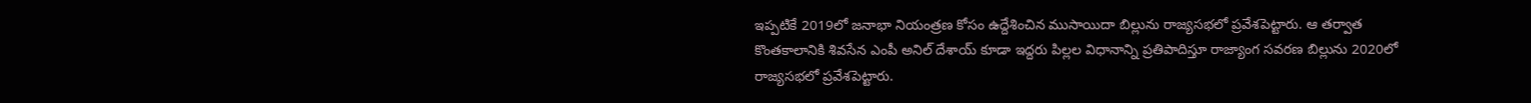ఇప్పటికే 2019లో జనాభా నియంత్రణ కోసం ఉద్దేశించిన ముసాయిదా బిల్లును రాజ్యసభలో ప్రవేశపెట్టారు. ఆ తర్వాత కొంతకాలానికి శివసేన ఎంపీ అనిల్ దేశాయ్ కూడా ఇద్దరు పిల్లల విధానాన్ని ప్రతిపాదిస్తూ రాజ్యాంగ సవరణ బిల్లును 2020లో రాజ్యసభలో ప్రవేశపెట్టారు.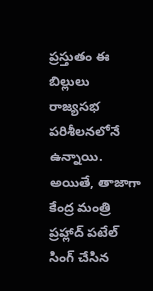ప్రస్తుతం ఈ బిల్లులు రాజ్యసభ పరిశీలనలోనే ఉన్నాయి. అయితే, తాజాగా కేంద్ర మంత్రి ప్రహ్లాద్ పటేల్ సింగ్ చేసిన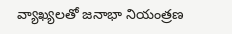వ్యాఖ్యలతో జనాభా నియంత్రణ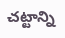చట్టాన్ని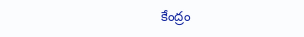కేంద్రం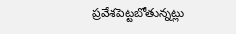ప్రవేశపెట్టబోతున్నట్లు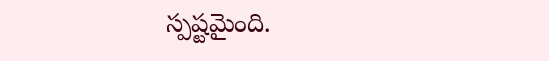స్పష్టమైంది.